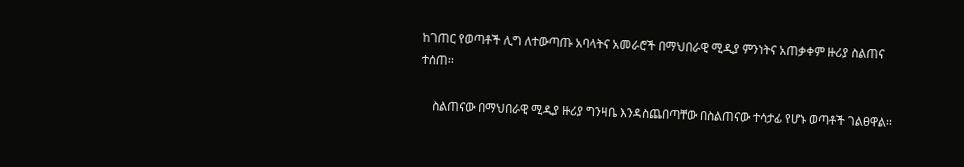ከገጠር የወጣቶች ሊግ ለተውጣጡ አባላትና አመራሮች በማህበራዊ ሚዲያ ምንነትና አጠቃቀም ዙሪያ ስልጠና ተሰጠ፡፡

    ስልጠናው በማህበራዊ ሚዲያ ዙሪያ ግንዛቤ እንዳስጨበጣቸው በስልጠናው ተሳታፊ የሆኑ ወጣቶች ገልፀዋል፡፡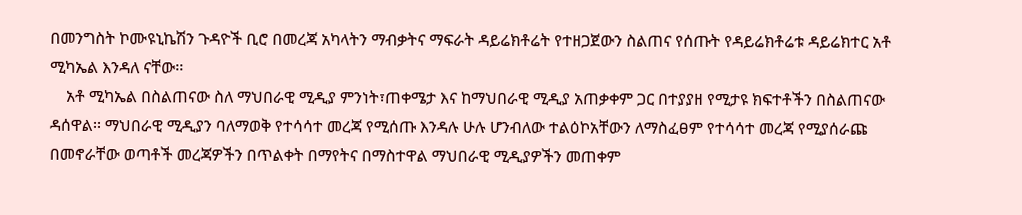በመንግስት ኮሙዩኒኬሽን ጉዳዮች ቢሮ በመረጃ አካላትን ማብቃትና ማፍራት ዳይሬክቶሬት የተዘጋጀውን ስልጠና የሰጡት የዳይሬክቶሬቱ ዳይሬክተር አቶ ሚካኤል እንዳለ ናቸው፡፡
    አቶ ሚካኤል በስልጠናው ስለ ማህበራዊ ሚዲያ ምንነት፣ጠቀሜታ እና ከማህበራዊ ሚዲያ አጠቃቀም ጋር በተያያዘ የሚታዩ ክፍተቶችን በስልጠናው ዳሰዋል፡፡ ማህበራዊ ሚዲያን ባለማወቅ የተሳሳተ መረጃ የሚሰጡ እንዳሉ ሁሉ ሆንብለው ተልዕኮአቸውን ለማስፈፀም የተሳሳተ መረጃ የሚያሰራጩ በመኖራቸው ወጣቶች መረጃዎችን በጥልቀት በማየትና በማስተዋል ማህበራዊ ሚዲያዎችን መጠቀም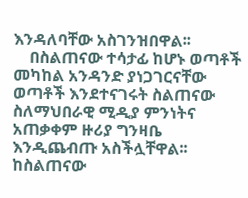እንዳለባቸው አስገንዝበዋል፡፡
    በስልጠናው ተሳታፊ ከሆኑ ወጣቶች መካከል አንዳንድ ያነጋገርናቸው ወጣቶች እንደተናገሩት ስልጠናው ስለማህበራዊ ሚዲያ ምንነትና አጠቃቀም ዙሪያ ግንዛቤ እንዲጨብጡ አስችሏቸዋል፡፡ ከስልጠናው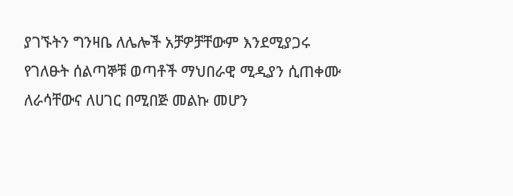ያገኙትን ግንዛቤ ለሌሎች አቻዎቻቸውም እንደሚያጋሩ የገለፁት ሰልጣኞቹ ወጣቶች ማህበራዊ ሚዲያን ሲጠቀሙ ለራሳቸውና ለሀገር በሚበጅ መልኩ መሆን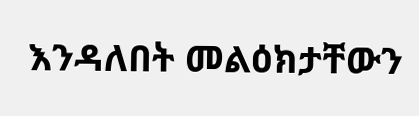እንዳለበት መልዕክታቸውን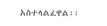አስተላልፈዋል፡፡